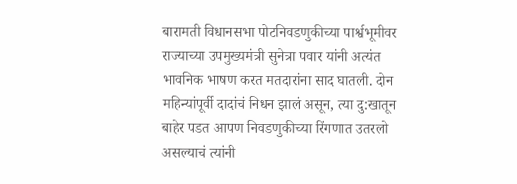बारामती विधानसभा पोटनिवडणुकीच्या पार्श्वभूमीवर राज्याच्या उपमुख्यमंत्री सुनेत्रा पवार यांनी अत्यंत भावनिक भाषण करत मतदारांना साद घातली. दोन महिन्यांपूर्वी दादांचं निधन झालं असून, त्या दु:खातून बाहेर पडत आपण निवडणुकीच्या रिंगणात उतरलो असल्याचं त्यांनी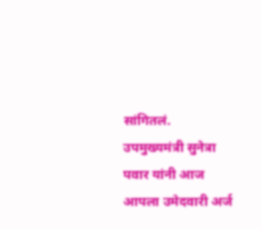सांगितलं. उपमुख्यमंत्री सुनेत्रा पवार यांनी आज आपला उमेदवारी अर्ज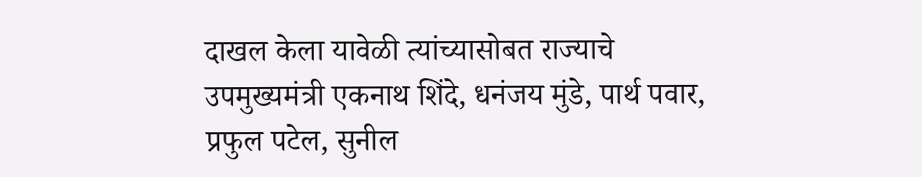दाखल केला यावेळी त्यांच्यासोबत राज्याचे उपमुख्यमंत्री एकनाथ शिंदे, धनंजय मुंडे, पार्थ पवार, प्रफुल पटेल, सुनील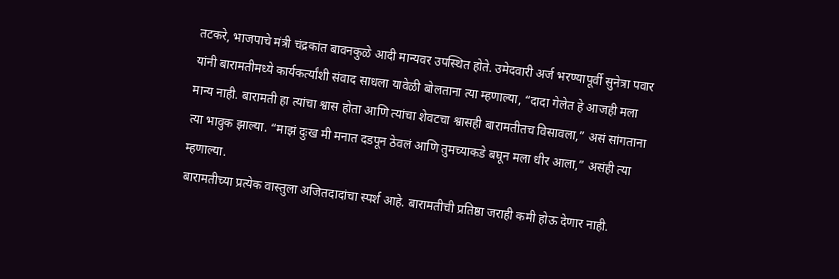तटकरे, भाजपाचे मंत्री चंद्रकांत बावनकुळे आदी मान्यवर उपस्थित होते. उमेदवारी अर्ज भरण्यापूर्वी सुनेत्रा पवार यांनी बारामतीमध्ये कार्यकर्त्यांशी संवाद साधला यावेळी बोलताना त्या म्हणाल्या, “दादा गेलेत हे आजही मला मान्य नाही. बारामती हा त्यांचा श्वास होता आणि त्यांचा शेवटचा श्वासही बारामतीतच विसावला,” असं सांगताना त्या भावुक झाल्या. “माझं दुःख मी मनात दडपून ठेवलं आणि तुमच्याकडे बघून मला धीर आला,” असंही त्या म्हणाल्या.
बारामतीच्या प्रत्येक वास्तुला अजितदादांचा स्पर्श आहे. बारामतीची प्रतिष्ठा जराही कमी होऊ देणार नाही.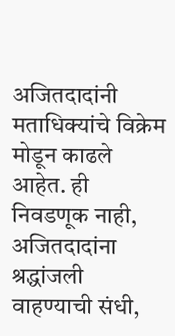अजितदादांनी मताधिक्यांचे विक्रेम मोडून काढले आहेत. ही निवडणूक नाही, अजितदादांना श्रद्धांजली वाहण्याची संधी,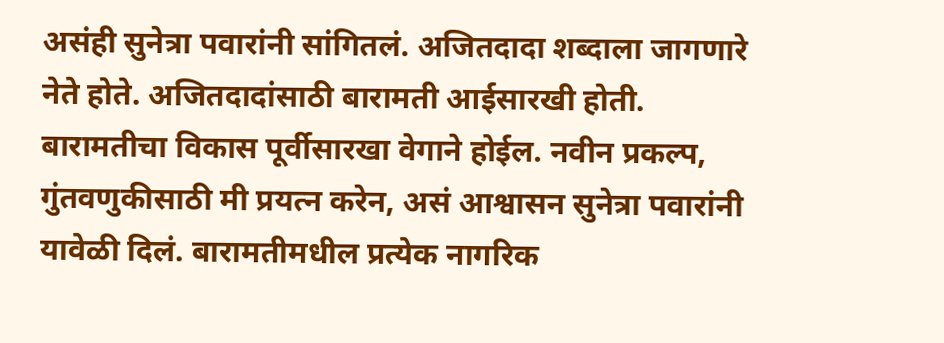असंही सुनेत्रा पवारांनी सांगितलं. अजितदादा शब्दाला जागणारे नेते होते. अजितदादांसाठी बारामती आईसारखी होती. बारामतीचा विकास पूर्वीसारखा वेगाने होईल. नवीन प्रकल्प, गुंतवणुकीसाठी मी प्रयत्न करेन, असं आश्वासन सुनेत्रा पवारांनी यावेळी दिलं. बारामतीमधील प्रत्येक नागरिक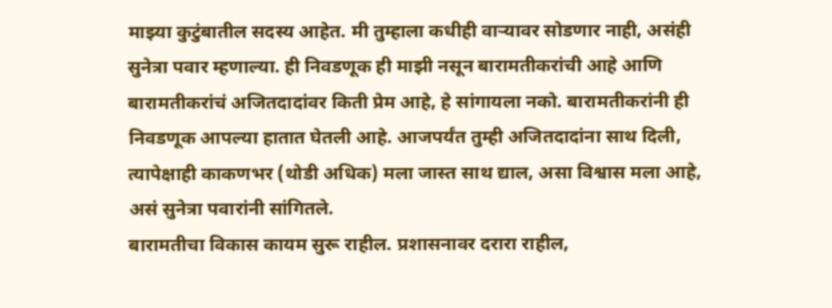माझ्या कुटुंबातील सदस्य आहेत. मी तुम्हाला कधीही वाऱ्यावर सोडणार नाही, असंही सुनेत्रा पवार म्हणाल्या. ही निवडणूक ही माझी नसून बारामतीकरांची आहे आणि बारामतीकरांचं अजितदादांवर किती प्रेम आहे, हे सांगायला नको. बारामतीकरांनी ही निवडणूक आपल्या हातात घेतली आहे. आजपर्यंत तुम्ही अजितदादांना साथ दिली, त्यापेक्षाही काकणभर (थोडी अधिक) मला जास्त साथ द्याल, असा विश्वास मला आहे, असं सुनेत्रा पवारांनी सांगितले.
बारामतीचा विकास कायम सुरू राहील. प्रशासनावर दरारा राहील,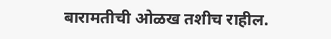बारामतीची ओळख तशीच राहील.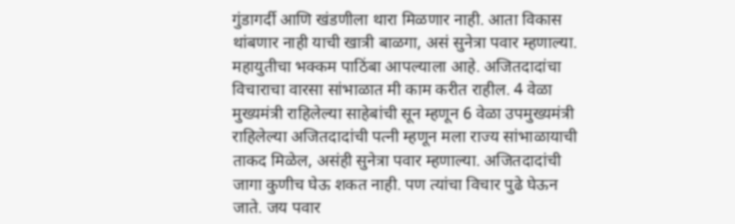गुंडागर्दी आणि खंडणीला थारा मिळणार नाही. आता विकास थांबणार नाही याची खात्री बाळगा, असं सुनेत्रा पवार म्हणाल्या. महायुतीचा भक्कम पाठिंबा आपल्याला आहे. अजितदादांचा विचाराचा वारसा सांभाळात मी काम करीत राहील. 4 वेळा मुख्यमंत्री राहिलेल्या साहेबांची सून म्हणून 6 वेळा उपमुख्यमंत्री राहिलेल्या अजितदादांची पत्नी म्हणून मला राज्य सांभाळायाची ताकद मिळेल, असंही सुनेत्रा पवार म्हणाल्या. अजितदादांची जागा कुणीच घेऊ शकत नाही. पण त्यांचा विचार पुढे घेऊन जाते. जय पवार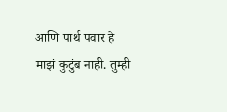आणि पार्थ पवार हे माझं कुटुंब नाही. तुम्ही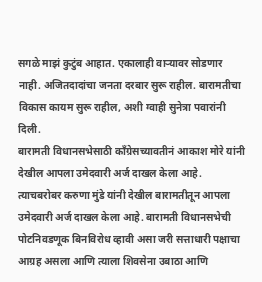सगळे माझं कुटुंब आहात. एकालाही वाऱ्यावर सोडणार नाही. अजितदादांचा जनता दरबार सुरू राहील. बारामतीचा विकास कायम सुरू राहील, अशी ग्वाही सुनेत्रा पवारांनी दिली.
बारामती विधानसभेसाठी काँग्रेसच्यावतीनं आकाश मोरे यांनी देखील आपला उमेदवारी अर्ज दाखल केला आहे. त्याचबरोबर करुणा मुंडे यांनी देखील बारामतीतून आपला उमेदवारी अर्ज दाखल केला आहे. बारामती विधानसभेची पोटनिवडणूक बिनविरोध व्हावी असा जरी सत्ताधारी पक्षाचा आग्रह असला आणि त्याला शिवसेना उबाठा आणि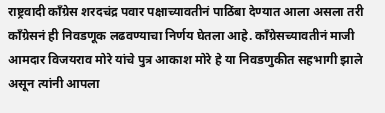राष्ट्रवादी काँग्रेस शरदचंद्र पवार पक्षाच्यावतीनं पाठिंबा देण्यात आला असला तरी काँग्रेसनं ही निवडणूक लढवण्याचा निर्णय घेतला आहे. काँग्रेसच्यावतीनं माजी आमदार विजयराव मोरे यांचे पुत्र आकाश मोरे हे या निवडणुकीत सहभागी झाले असून त्यांनी आपला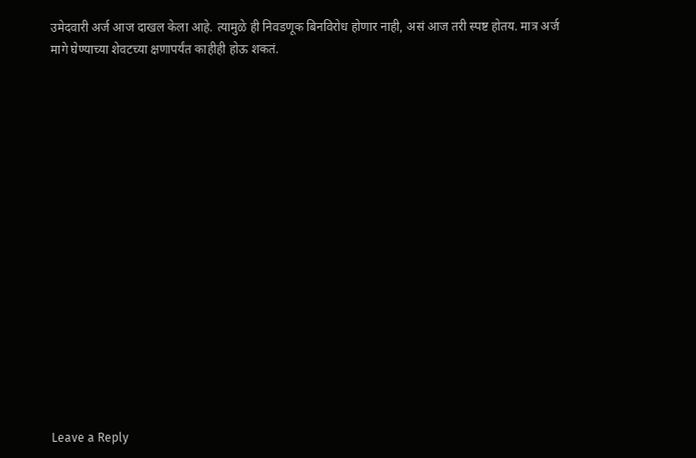उमेदवारी अर्ज आज दाखल केला आहे. त्यामुळे ही निवडणूक बिनविरोध होणार नाही, असं आज तरी स्पष्ट होतय. मात्र अर्ज मागे घेण्याच्या शेवटच्या क्षणापर्यंत काहीही होऊ शकतं.
















Leave a Reply